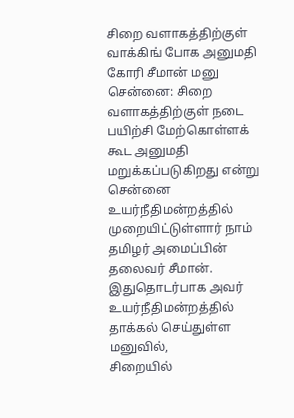சிறை வளாகத்திற்குள் வாக்கிங் போக அனுமதி கோரி சீமான் மனு
சென்னை: சிறை வளாகத்திற்குள் நடை பயிற்சி மேற்கொள்ளக் கூட அனுமதி மறுக்கப்படுகிறது என்று சென்னை உயர்நீதிமன்றத்தில் முறையிட்டுள்ளார் நாம் தமிழர் அமைப்பின் தலைவர் சீமான்.
இதுதொடர்பாக அவர் உயர்நீதிமன்றத்தில் தாக்கல் செய்துள்ள மனுவில்,
சிறையில்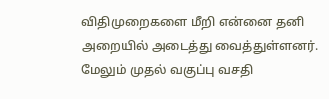விதிமுறைகளை மீறி என்னை தனி அறையில் அடைத்து வைத்துள்ளனர். மேலும் முதல் வகுப்பு வசதி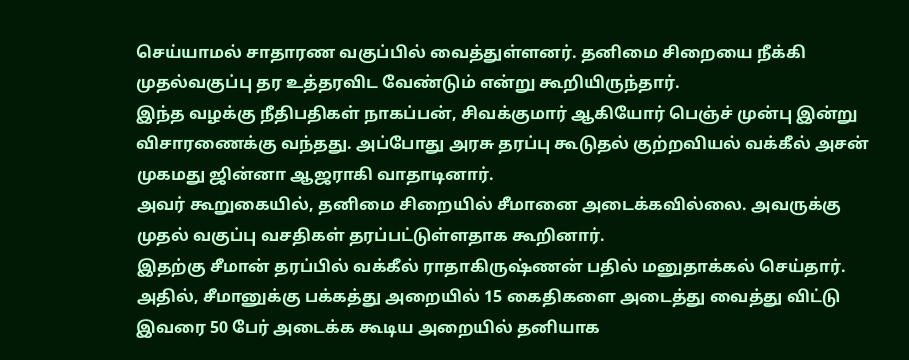செய்யாமல் சாதாரண வகுப்பில் வைத்துள்ளனர். தனிமை சிறையை நீக்கி முதல்வகுப்பு தர உத்தரவிட வேண்டும் என்று கூறியிருந்தார்.
இந்த வழக்கு நீதிபதிகள் நாகப்பன், சிவக்குமார் ஆகியோர் பெஞ்ச் முன்பு இன்று விசாரணைக்கு வந்தது. அப்போது அரசு தரப்பு கூடுதல் குற்றவியல் வக்கீல் அசன் முகமது ஜின்னா ஆஜராகி வாதாடினார்.
அவர் கூறுகையில், தனிமை சிறையில் சீமானை அடைக்கவில்லை. அவருக்கு முதல் வகுப்பு வசதிகள் தரப்பட்டுள்ளதாக கூறினார்.
இதற்கு சீமான் தரப்பில் வக்கீல் ராதாகிருஷ்ணன் பதில் மனுதாக்கல் செய்தார். அதில், சீமானுக்கு பக்கத்து அறையில் 15 கைதிகளை அடைத்து வைத்து விட்டு இவரை 50 பேர் அடைக்க கூடிய அறையில் தனியாக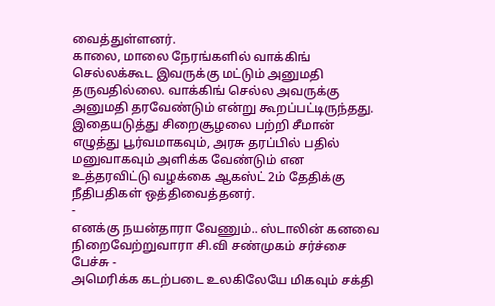வைத்துள்ளனர்.
காலை, மாலை நேரங்களில் வாக்கிங் செல்லக்கூட இவருக்கு மட்டும் அனுமதி தருவதில்லை. வாக்கிங் செல்ல அவருக்கு அனுமதி தரவேண்டும் என்று கூறப்பட்டிருந்தது.
இதையடுத்து சிறைசூழலை பற்றி சீமான் எழுத்து பூர்வமாகவும், அரசு தரப்பில் பதில் மனுவாகவும் அளிக்க வேண்டும் என உத்தரவிட்டு வழக்கை ஆகஸ்ட் 2ம் தேதிக்கு நீதிபதிகள் ஒத்திவைத்தனர்.
-
எனக்கு நயன்தாரா வேணும்.. ஸ்டாலின் கனவை நிறைவேற்றுவாரா சி.வி சண்முகம் சர்ச்சை பேச்சு -
அமெரிக்க கடற்படை உலகிலேயே மிகவும் சக்தி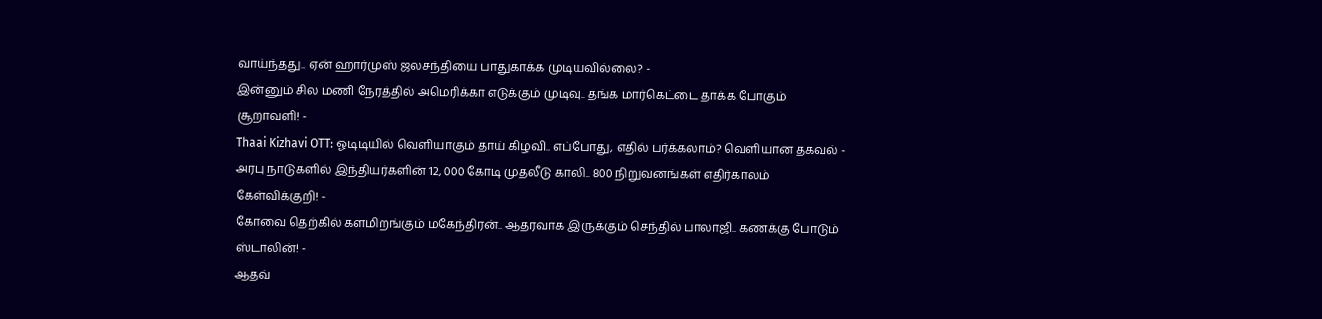வாய்ந்தது.. ஏன் ஹார்முஸ் ஜலசந்தியை பாதுகாக்க முடியவில்லை? -
இன்னும் சில மணி நேரத்தில் அமெரிக்கா எடுக்கும் முடிவு.. தங்க மார்கெட்டை தாக்க போகும் சூறாவளி! -
Thaai Kizhavi OTT: ஓடிடியில் வெளியாகும் தாய் கிழவி.. எப்போது, எதில் பர்க்கலாம்? வெளியான தகவல் -
அரபு நாடுகளில் இந்தியர்களின் 12, 000 கோடி முதலீடு காலி.. 800 நிறுவனங்கள் எதிர்காலம் கேள்விக்குறி! -
கோவை தெற்கில் களமிறங்கும் மகேந்திரன்.. ஆதரவாக இருக்கும் செந்தில் பாலாஜி.. கணக்கு போடும் ஸ்டாலின்! -
ஆதவ்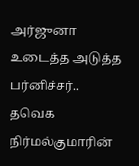அர்ஜுனா உடைத்த அடுத்த பர்னிச்சர்.. தவெக நிர்மல்குமாரின்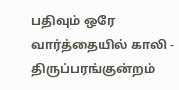பதிவும் ஒரே வார்த்தையில் காலி -
திருப்பரங்குன்றம்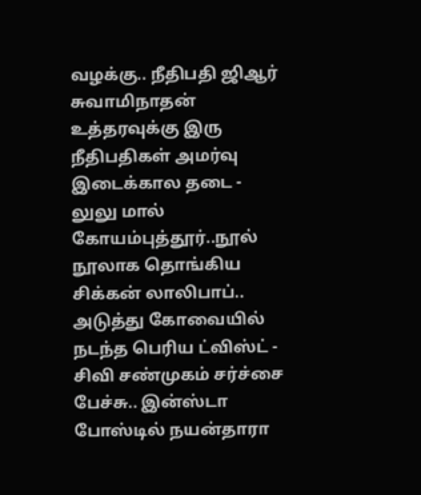வழக்கு.. நீதிபதி ஜிஆர் சுவாமிநாதன் உத்தரவுக்கு இரு நீதிபதிகள் அமர்வு இடைக்கால தடை -
லுலு மால் கோயம்புத்தூர்..நூல் நூலாக தொங்கிய சிக்கன் லாலிபாப்.. அடுத்து கோவையில் நடந்த பெரிய ட்விஸ்ட் -
சிவி சண்முகம் சர்ச்சை பேச்சு.. இன்ஸ்டா போஸ்டில் நயன்தாரா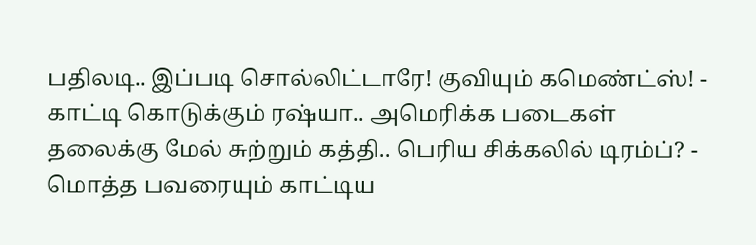பதிலடி.. இப்படி சொல்லிட்டாரே! குவியும் கமெண்ட்ஸ்! -
காட்டி கொடுக்கும் ரஷ்யா.. அமெரிக்க படைகள் தலைக்கு மேல் சுற்றும் கத்தி.. பெரிய சிக்கலில் டிரம்ப்? -
மொத்த பவரையும் காட்டிய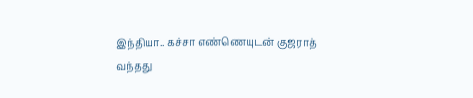இந்தியா.. கச்சா எண்ணெயுடன் குஜராத் வந்தது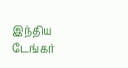இந்திய டேங்கர்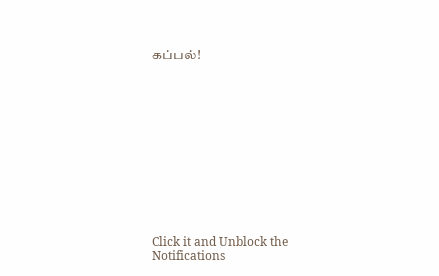கப்பல்!












Click it and Unblock the Notifications